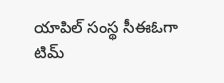యాపిల్ సంస్థ సీఈఓగా టిమ్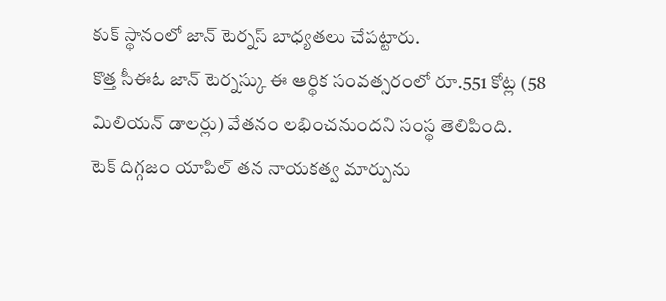కుక్ స్థానంలో జాన్ టెర్నస్ బాధ్యతలు చేపట్టారు.
కొత్త సీఈఓ జాన్ టెర్నస్కు ఈ ఆర్థిక సంవత్సరంలో రూ.551 కోట్ల (58 మిలియన్ డాలర్లు) వేతనం లభించనుందని సంస్థ తెలిపింది.
టెక్ దిగ్గజం యాపిల్ తన నాయకత్వ మార్పును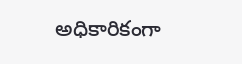అధికారికంగా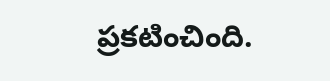ప్రకటించింది.